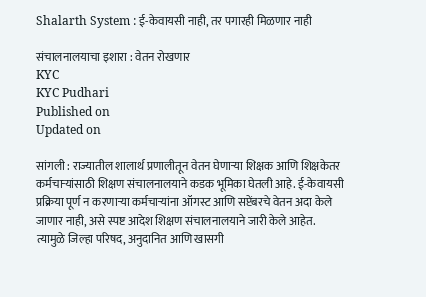Shalarth System : ई-केवायसी नाही, तर पगारही मिळणार नाही

संचालनालयाचा इशारा : वेतन रोखणार
KYC
KYC Pudhari
Published on
Updated on

सांगली : राज्यातील शालार्थ प्रणालीतून वेतन घेणाऱ्या शिक्षक आणि शिक्षकेतर कर्मचाऱ्यांसाठी शिक्षण संचालनालयाने कडक भूमिका घेतली आहे. ई-केवायसी प्रक्रिया पूर्ण न करणाऱ्या कर्मचाऱ्यांना ऑगस्ट आणि सप्टेंबरचे वेतन अदा केले जाणार नाही, असे स्पष्ट आदेश शिक्षण संचालनालयाने जारी केले आहेत. त्यामुळे जिल्हा परिषद, अनुदानित आणि खासगी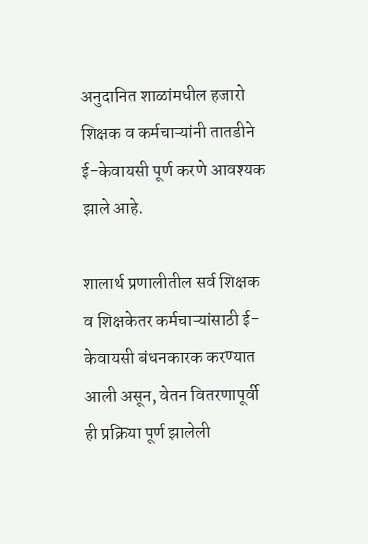अनुदानित शाळांमधील हजारो शिक्षक व कर्मचाऱ्यांनी तातडीने ई-केवायसी पूर्ण करणे आवश्यक झाले आहे.

शालार्थ प्रणालीतील सर्व शिक्षक व शिक्षकेतर कर्मचाऱ्यांसाठी ई-केवायसी बंधनकारक करण्यात आली असून, वेतन वितरणापूर्वी ही प्रक्रिया पूर्ण झालेली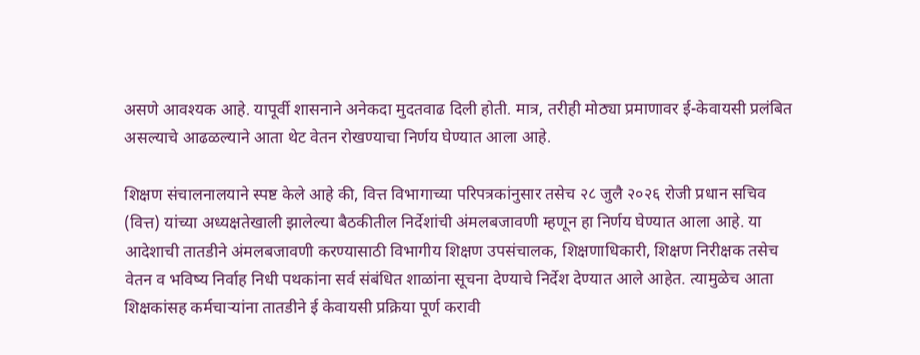असणे आवश्यक आहे. यापूर्वी शासनाने अनेकदा मुदतवाढ दिली होती. मात्र, तरीही मोठ्या प्रमाणावर ई-केवायसी प्रलंबित असल्याचे आढळल्याने आता थेट वेतन रोखण्याचा निर्णय घेण्यात आला आहे.

शिक्षण संचालनालयाने स्पष्ट केले आहे की, वित्त विभागाच्या परिपत्रकांनुसार तसेच २८ जुलै २०२६ रोजी प्रधान सचिव (वित्त) यांच्या अध्यक्षतेखाली झालेल्या बैठकीतील निर्देशांची अंमलबजावणी म्हणून हा निर्णय घेण्यात आला आहे. या आदेशाची तातडीने अंमलबजावणी करण्यासाठी विभागीय शिक्षण उपसंचालक, शिक्षणाधिकारी, शिक्षण निरीक्षक तसेच वेतन व भविष्य निर्वाह निधी पथकांना सर्व संबंधित शाळांना सूचना देण्याचे निर्देश देण्यात आले आहेत. त्यामुळेच आता शिक्षकांसह कर्मचाऱ्यांना तातडीने ई केवायसी प्रक्रिया पूर्ण करावी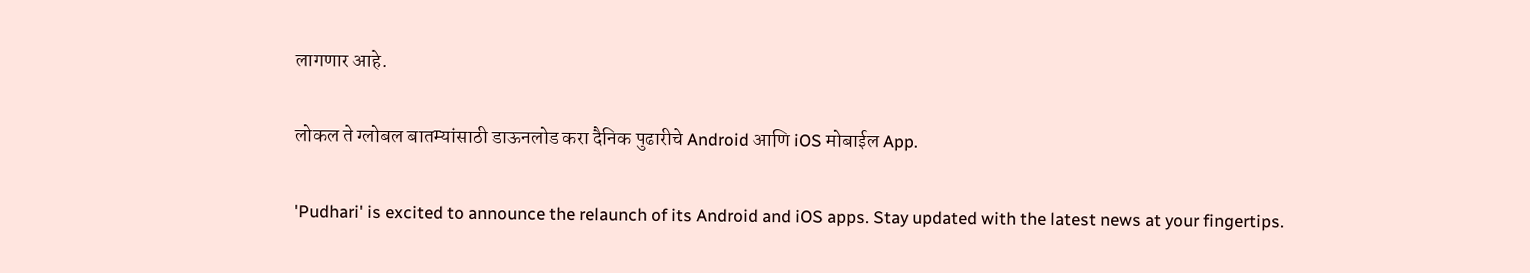लागणार आहे.

लोकल ते ग्लोबल बातम्यांसाठी डाऊनलोड करा दैनिक पुढारीचे Android आणि iOS मोबाईल App.

'Pudhari' is excited to announce the relaunch of its Android and iOS apps. Stay updated with the latest news at your fingertips.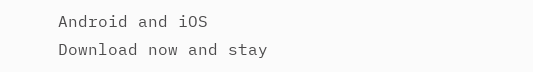Android and iOS Download now and stay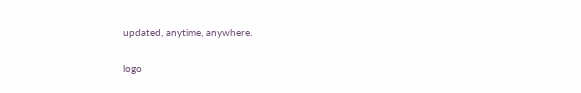updated, anytime, anywhere.

logo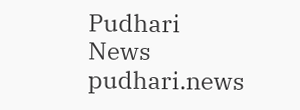Pudhari News
pudhari.news